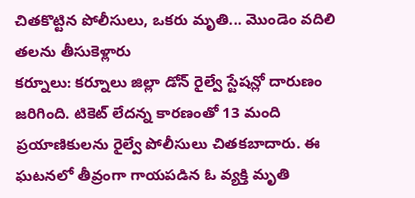చితకొట్టిన పోలీసులు, ఒకరు మృతి... మొండెం వదిలి తలను తీసుకెళ్లారు
కర్నూలు: కర్నూలు జిల్లా డోన్ రైల్వే స్టేషన్లో దారుణం జరిగింది. టికెట్ లేదన్న కారణంతో 13 మంది ప్రయాణికులను రైల్వే పోలీసులు చితకబాదారు. ఈ ఘటనలో తీవ్రంగా గాయపడిన ఓ వ్యక్తి మృతి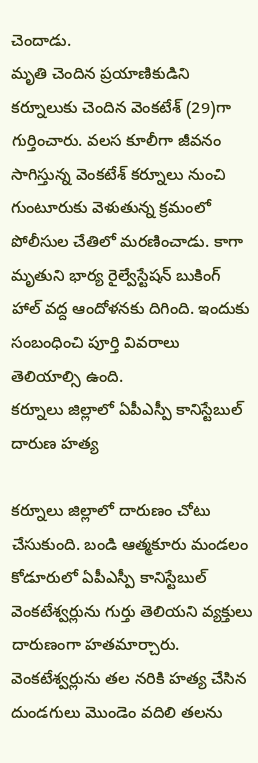చెందాడు.
మృతి చెందిన ప్రయాణికుడిని కర్నూలుకు చెందిన వెంకటేశ్ (29)గా గుర్తించారు. వలస కూలీగా జీవనం సాగిస్తున్న వెంకటేశ్ కర్నూలు నుంచి గుంటూరుకు వెళుతున్న క్రమంలో పోలీసుల చేతిలో మరణించాడు. కాగా మృతుని భార్య రైల్వేస్టేషన్ బుకింగ్ హాల్ వద్ద ఆందోళనకు దిగింది. ఇందుకు సంబంధించి పూర్తి వివరాలు తెలియాల్సి ఉంది.
కర్నూలు జిల్లాలో ఏపీఎస్పీ కానిస్టేబుల్ దారుణ హత్య

కర్నూలు జిల్లాలో దారుణం చోటు చేసుకుంది. బండి ఆత్మకూరు మండలం కోడూరులో ఏపీఎస్పీ కానిస్టేబుల్ వెంకటేశ్వర్లును గుర్తు తెలియని వ్యక్తులు దారుణంగా హతమార్చారు. వెంకటేశ్వర్లును తల నరికి హత్య చేసిన దుండగులు మొండెం వదిలి తలను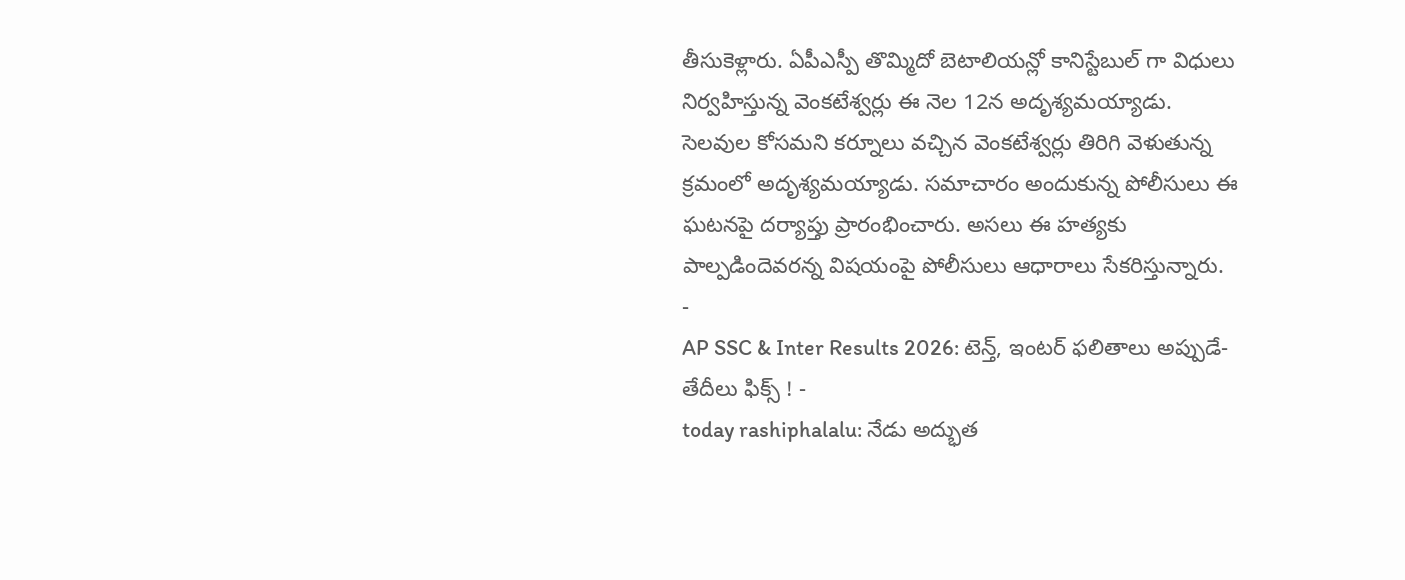తీసుకెళ్లారు. ఏపీఎస్పీ తొమ్మిదో బెటాలియన్లో కానిస్టేబుల్ గా విధులు నిర్వహిస్తున్న వెంకటేశ్వర్లు ఈ నెల 12న అదృశ్యమయ్యాడు.
సెలవుల కోసమని కర్నూలు వచ్చిన వెంకటేశ్వర్లు తిరిగి వెళుతున్న క్రమంలో అదృశ్యమయ్యాడు. సమాచారం అందుకున్న పోలీసులు ఈ ఘటనపై దర్యాప్తు ప్రారంభించారు. అసలు ఈ హత్యకు పాల్పడిందెవరన్న విషయంపై పోలీసులు ఆధారాలు సేకరిస్తున్నారు.
-
AP SSC & Inter Results 2026: టెన్త్, ఇంటర్ ఫలితాలు అప్పుడే-తేదీలు ఫిక్స్ ! -
today rashiphalalu: నేడు అద్భుత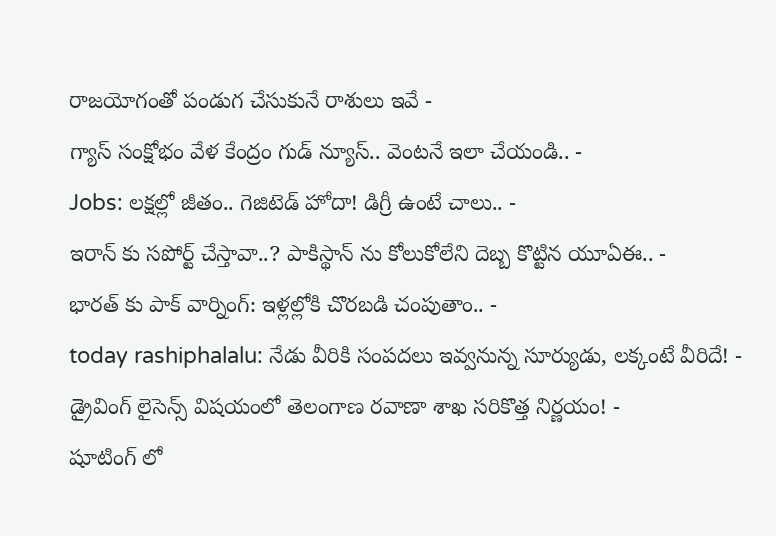రాజయోగంతో పండుగ చేసుకునే రాశులు ఇవే -
గ్యాస్ సంక్షోభం వేళ కేంద్రం గుడ్ న్యూస్.. వెంటనే ఇలా చేయండి.. -
Jobs: లక్షల్లో జీతం.. గెజిటెడ్ హోదా! డిగ్రీ ఉంటే చాలు.. -
ఇరాన్ కు సపోర్ట్ చేస్తావా..? పాకిస్థాన్ ను కోలుకోలేని దెబ్బ కొట్టిన యూఏఈ.. -
భారత్ కు పాక్ వార్నింగ్: ఇళ్లల్లోకి చొరబడి చంపుతాం.. -
today rashiphalalu: నేడు వీరికి సంపదలు ఇవ్వనున్న సూర్యుడు, లక్కంటే వీరిదే! -
డ్రైవింగ్ లైసెన్స్ విషయంలో తెలంగాణ రవాణా శాఖ సరికొత్త నిర్ణయం! -
షూటింగ్ లో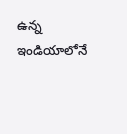ఉన్న ఇండియాలోనే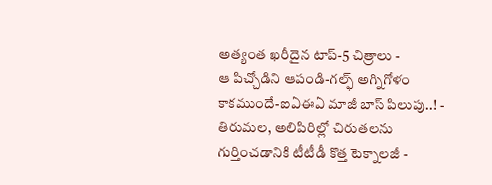అత్యంత ఖరీదైన టాప్-5 చిత్రాలు -
ఆ పిచ్చోడిని ఆపండి-గల్ఫ్ అగ్నిగోళం కాకముందే-ఐఏఈఏ మాజీ బాస్ పిలుపు..! -
తిరుమల, అలిపిరిల్లో చిరుతలను గుర్తించడానికి టీటీడీ కొత్త టెక్నాలజీ -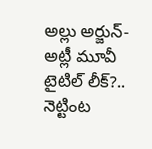అల్లు అర్జున్-అట్లీ మూవీ టైటిల్ లీక్?.. నెట్టింట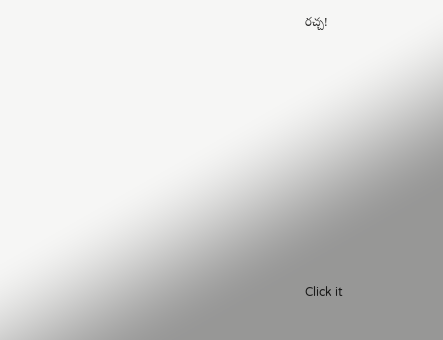రచ్చ!












Click it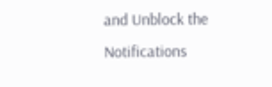and Unblock the Notifications